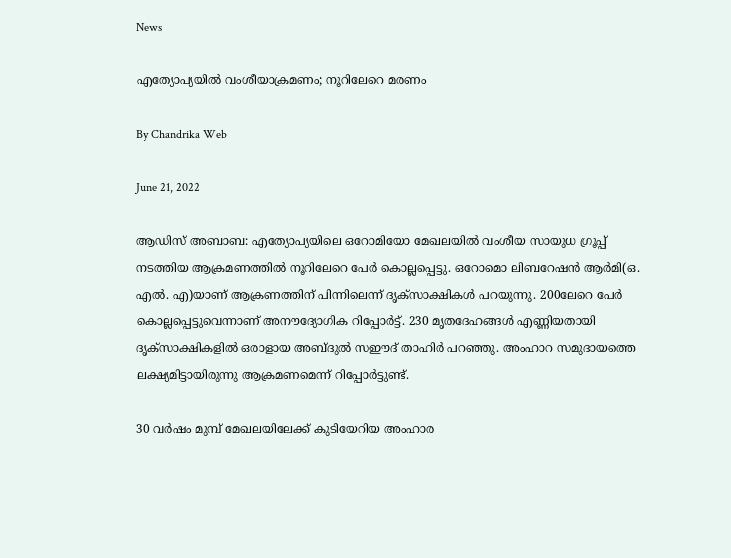News

എത്യോപ്യയില്‍ വംശീയാക്രമണം; നൂറിലേറെ മരണം

By Chandrika Web

June 21, 2022

ആഡിസ് അബാബ: എത്യോപ്യയിലെ ഒറോമിയോ മേഖലയില്‍ വംശീയ സായുധ ഗ്രൂപ്പ് നടത്തിയ ആക്രമണത്തില്‍ നൂറിലേറെ പേര്‍ കൊല്ലപ്പെട്ടു. ഒറോമൊ ലിബറേഷന്‍ ആര്‍മി(ഒ. എല്‍. എ)യാണ് ആക്രണത്തിന് പിന്നിലെന്ന് ദൃക്‌സാക്ഷികള്‍ പറയുന്നു. 200ലേറെ പേര്‍ കൊല്ലപ്പെട്ടുവെന്നാണ് അനൗദ്യോഗിക റിപ്പോര്‍ട്ട്. 230 മൃതദേഹങ്ങള്‍ എണ്ണിയതായി ദൃക്‌സാക്ഷികളില്‍ ഒരാളായ അബ്ദുല്‍ സഈദ് താഹിര്‍ പറഞ്ഞു. അംഹാറ സമുദായത്തെ ലക്ഷ്യമിട്ടായിരുന്നു ആക്രമണമെന്ന് റിപ്പോര്‍ട്ടുണ്ട്.

30 വര്‍ഷം മുമ്പ് മേഖലയിലേക്ക് കുടിയേറിയ അംഹാര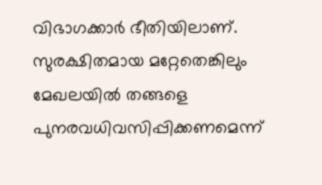വിഭാഗക്കാര്‍ ഭീതിയിലാണ്. സുരക്ഷിതമായ മറ്റേതെങ്കിലും മേഖലയില്‍ തങ്ങളെ പുനരവധിവസിപ്പിക്കണമെന്ന്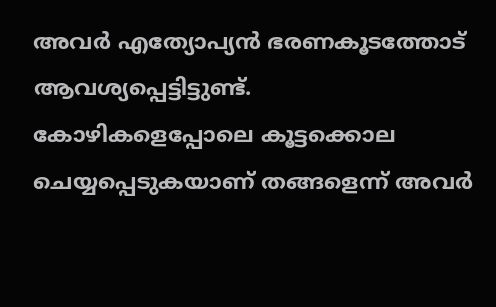അവര്‍ എത്യോപ്യന്‍ ഭരണകൂടത്തോട് ആവശ്യപ്പെട്ടിട്ടുണ്ട്. കോഴികളെപ്പോലെ കൂട്ടക്കൊല ചെയ്യപ്പെടുകയാണ് തങ്ങളെന്ന് അവര്‍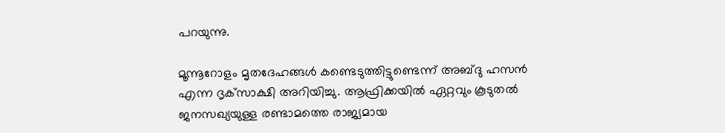പറയുന്നു.

മൂന്നൂറോളം മൃതദേഹങ്ങള്‍ കണ്ടെടുത്തിട്ടുണ്ടെന്ന് അബ്ദു ഹസന്‍ എന്ന ദൃക്‌സാക്ഷി അറിയിച്ചു. ആഫ്രിക്കയില്‍ ഏറ്റവും കൂടുതല്‍ ജനസഖ്യയുള്ള രണ്ടാമത്തെ രാജ്യമായ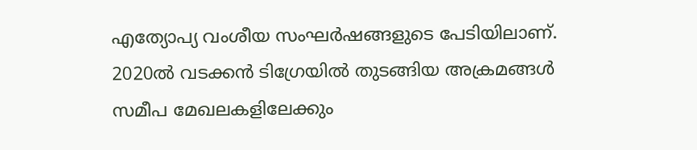എത്യോപ്യ വംശീയ സംഘര്‍ഷങ്ങളുടെ പേടിയിലാണ്. 2020ല്‍ വടക്കന്‍ ടിഗ്രേയില്‍ തുടങ്ങിയ അക്രമങ്ങള്‍ സമീപ മേഖലകളിലേക്കും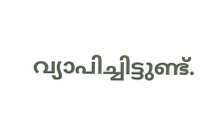വ്യാപിച്ചിട്ടുണ്ട്.